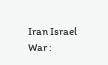Iran Israel War :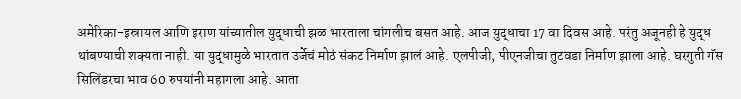अमेरिका-इस्रायल आणि इराण यांच्यातील युद्धाची झळ भारताला चांगलीच बसत आहे. आज युद्धाचा 17 वा दिवस आहे. परंतु अजूनही हे युद्ध थांबण्याची शक्यता नाही. या युद्धामुळे भारतात उर्जेचं मोठं संकट निर्माण झालं आहे. एलपीजी, पीएनजीचा तुटवडा निर्माण झाला आहे. घरगुती गॅस सिलिंडरचा भाव 60 रुपयांनी महागला आहे. आता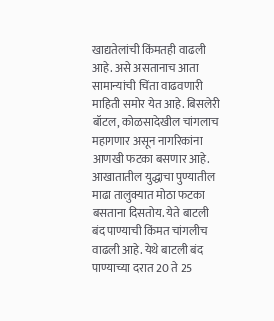खाद्यतेलांची किंमतही वाढली आहे. असे असतानाच आता सामान्यांची चिंता वाढवणारी माहिती समोर येत आहे. बिसलेरी बॉटल, कोळसादेखील चांगलाच महागणार असून नागरिकांना आणखी फटका बसणार आहे.
आखातातील युद्धाचा पुण्यातील माढा तालुक्यात मोठा फटका बसताना दिसतोय. येते बाटली बंद पाण्याची किंमत चांगलीच वाढली आहे. येथे बाटली बंद पाण्याच्या दरात 20 ते 25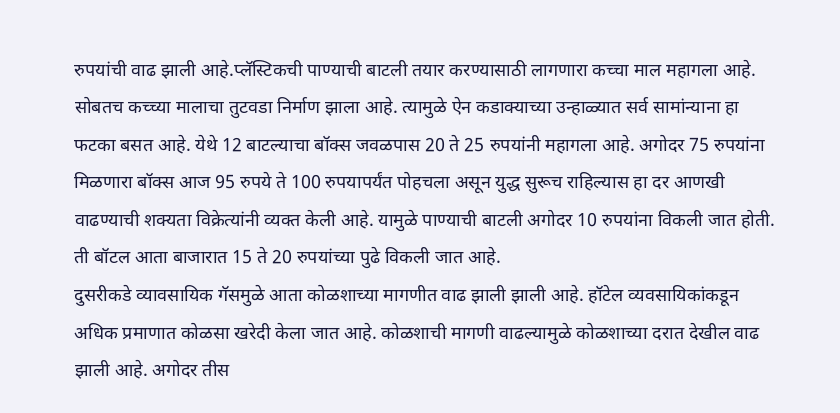रुपयांची वाढ झाली आहे.प्लॅस्टिकची पाण्याची बाटली तयार करण्यासाठी लागणारा कच्चा माल महागला आहे. सोबतच कच्च्या मालाचा तुटवडा निर्माण झाला आहे. त्यामुळे ऐन कडाक्याच्या उन्हाळ्यात सर्व सामांन्याना हा फटका बसत आहे. येथे 12 बाटल्याचा बॉक्स जवळपास 20 ते 25 रुपयांनी महागला आहे. अगोदर 75 रुपयांना मिळणारा बॉक्स आज 95 रुपये ते 100 रुपयापर्यंत पोहचला असून युद्ध सुरूच राहिल्यास हा दर आणखी वाढण्याची शक्यता विक्रेत्यांनी व्यक्त केली आहे. यामुळे पाण्याची बाटली अगोदर 10 रुपयांना विकली जात होती. ती बॉटल आता बाजारात 15 ते 20 रुपयांच्या पुढे विकली जात आहे.
दुसरीकडे व्यावसायिक गॅसमुळे आता कोळशाच्या मागणीत वाढ झाली झाली आहे. हॉटेल व्यवसायिकांकडून अधिक प्रमाणात कोळसा खरेदी केला जात आहे. कोळशाची मागणी वाढल्यामुळे कोळशाच्या दरात देखील वाढ झाली आहे. अगोदर तीस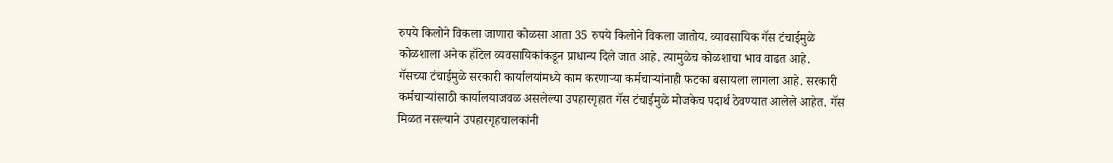रुपये किलोने विकला जाणारा कोळसा आता 35 रुपये किलोने विकला जातोय. व्यावसायिक गॅस टंचाईमुळे कोळशाला अनेक हॉटेल व्यवसायिकांकडून प्राधान्य दिले जात आहे. त्यामुळेच कोळशाचा भाव वाढत आहे.
गॅसच्या टंचाईमुळे सरकारी कार्यालयांमध्ये काम करणाऱ्या कर्मचाऱ्यांनाही फटका बसायला लागला आहे. सरकारी कर्मचाऱ्यांसाठी कार्यालयाजवळ असलेल्या उपहारगृहात गॅस टंचाईमुळे मोजकेच पदार्थ ठेवण्यात आलेले आहेत. गॅस मिळत नसल्याने उपहारगृहचालकांनी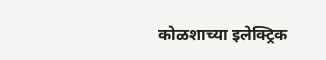कोळशाच्या इलेक्ट्रिक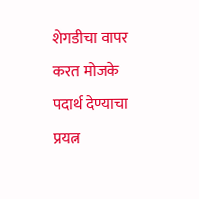शेगडीचा वापर करत मोजके पदार्थ देण्याचा प्रयत्न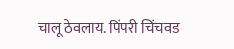चालू ठेवलाय. पिंपरी चिंचवड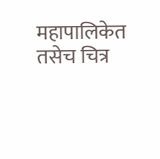महापालिकेत तसेच चित्र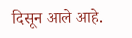दिसून आले आहे.